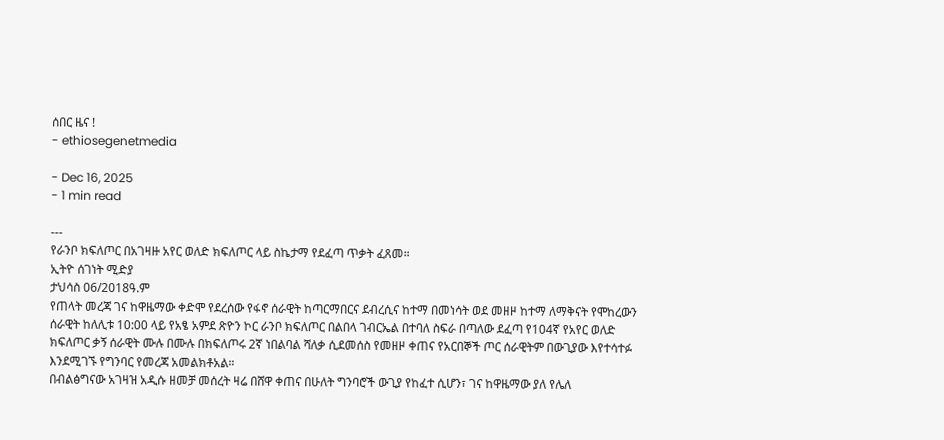ሰበር ዜና !
- ethiosegenetmedia

- Dec 16, 2025
- 1 min read

---
የራንቦ ክፍለጦር በአገዛዙ አየር ወለድ ክፍለጦር ላይ ስኬታማ የደፈጣ ጥቃት ፈጸመ።
ኢትዮ ሰገነት ሚድያ
ታህሳስ 06/2018ዓ.ም
የጠላት መረጃ ገና ከዋዜማው ቀድሞ የደረሰው የፋኖ ሰራዊት ከጣርማበርና ደብረሲና ከተማ በመነሳት ወደ መዘዞ ከተማ ለማቅናት የሞከረውን ሰራዊት ከለሊቱ 10:00 ላይ የአፄ አምደ ጽዮን ኮር ራንቦ ክፍለጦር በልበላ ገብርኤል በተባለ ስፍራ በጣለው ደፈጣ የ104ኛ የአየር ወለድ ክፍለጦር ቃኝ ሰራዊት ሙሉ በሙሉ በክፍለጦሩ 2ኛ ነበልባል ሻለቃ ሲደመሰስ የመዘዞ ቀጠና የአርበኞች ጦር ሰራዊትም በውጊያው እየተሳተፉ እንደሚገኙ የግንባር የመረጃ አመልክቶአል።
በብልፅግናው አገዛዝ አዲሱ ዘመቻ መሰረት ዛሬ በሸዋ ቀጠና በሁለት ግንባሮች ውጊያ የከፈተ ሲሆን፣ ገና ከዋዜማው ያለ የሌለ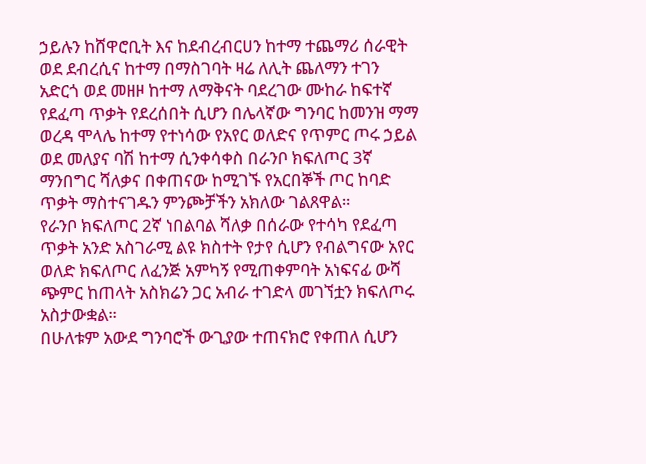ኃይሉን ከሸዋሮቢት እና ከደብረብርሀን ከተማ ተጨማሪ ሰራዊት ወደ ደብረሲና ከተማ በማስገባት ዛሬ ለሊት ጨለማን ተገን አድርጎ ወደ መዘዞ ከተማ ለማቅናት ባደረገው ሙከራ ከፍተኛ የደፈጣ ጥቃት የደረሰበት ሲሆን በሌላኛው ግንባር ከመንዝ ማማ ወረዳ ሞላሌ ከተማ የተነሳው የአየር ወለድና የጥምር ጦሩ ኃይል ወደ መለያና ባሽ ከተማ ሲንቀሳቀስ በራንቦ ክፍለጦር 3ኛ ማንበግር ሻለቃና በቀጠናው ከሚገኙ የአርበኞች ጦር ከባድ ጥቃት ማስተናገዱን ምንጮቻችን አክለው ገልጸዋል።
የራንቦ ክፍለጦር 2ኛ ነበልባል ሻለቃ በሰራው የተሳካ የደፈጣ ጥቃት አንድ አስገራሚ ልዩ ክስተት የታየ ሲሆን የብልግናው አየር ወለድ ክፍለጦር ለፈንጅ አምካኝ የሚጠቀምባት አነፍናፊ ውሻ ጭምር ከጠላት አስክሬን ጋር አብራ ተገድላ መገኘቷን ክፍለጦሩ አስታውቋል።
በሁለቱም አውደ ግንባሮች ውጊያው ተጠናክሮ የቀጠለ ሲሆን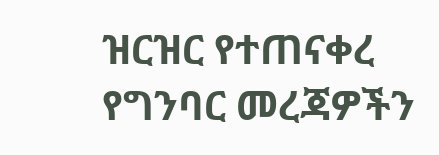ዝርዝር የተጠናቀረ የግንባር መረጃዎችን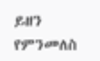ይዘን የምንመለስ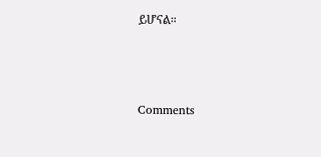ይሆናል።




Comments